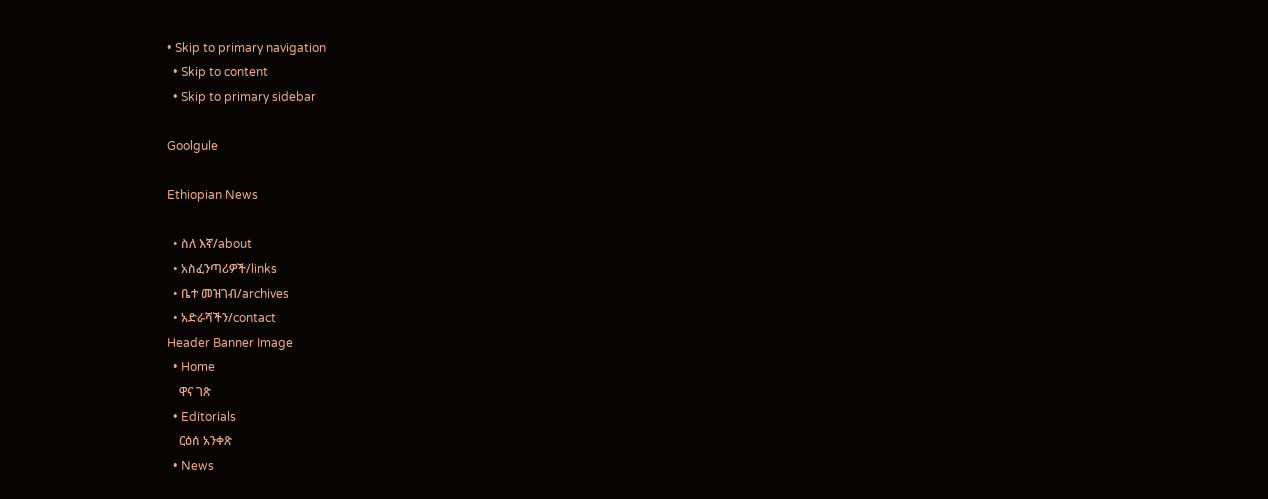• Skip to primary navigation
  • Skip to content
  • Skip to primary sidebar

Goolgule

Ethiopian News

  • ስለ እኛ/about
  • አስፈንጣሪዎች/links
  • ቤተ መዝገብ/archives
  • አድራሻችን/contact
Header Banner Image
  • Home
    ዋና ገጽ
  • Editorials
    ርዕሰ አንቀጽ
  • News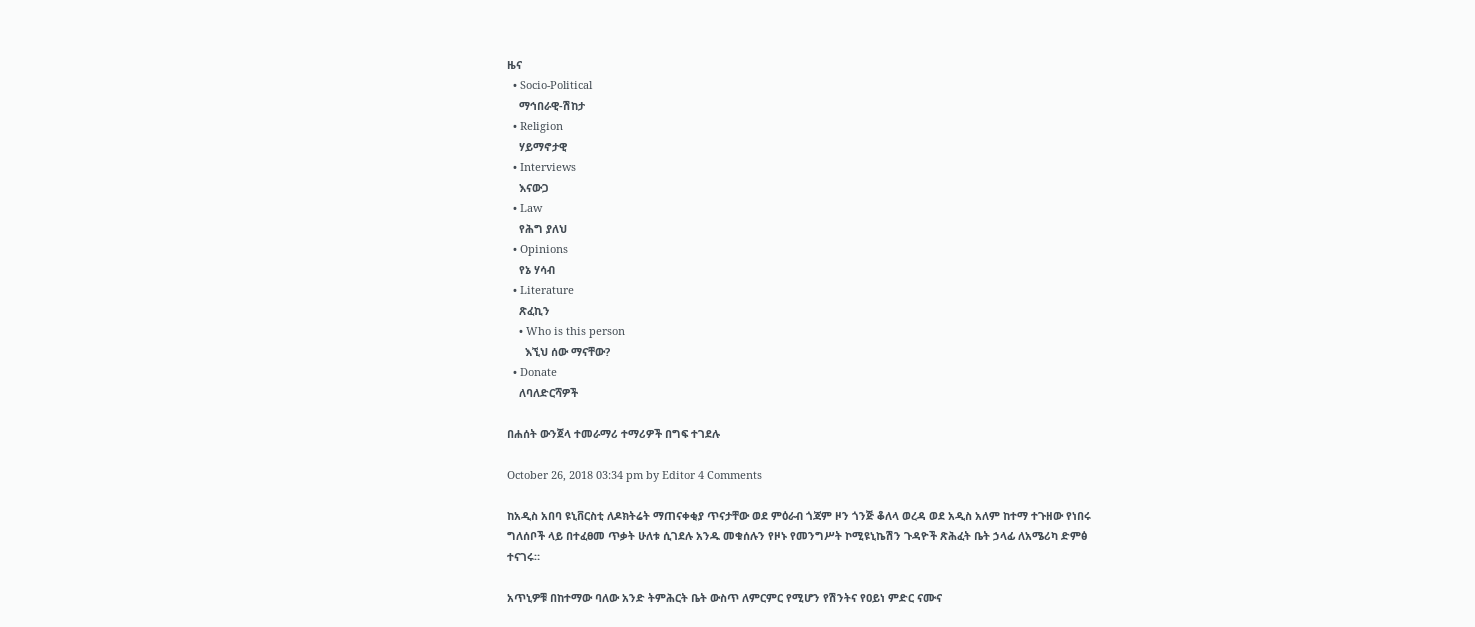ዜና
  • Socio-Political
    ማኅበራዊ-ሽከታ
  • Religion
    ሃይማኖታዊ
  • Interviews
    እናውጋ
  • Law
    የሕግ ያለህ
  • Opinions
    የኔ ሃሳብ
  • Literature
    ጽፈኪን
    • Who is this person
      እኚህ ሰው ማናቸው?
  • Donate
    ለባለድርሻዎች

በሐሰት ውንጀላ ተመራማሪ ተማሪዎች በግፍ ተገደሉ

October 26, 2018 03:34 pm by Editor 4 Comments

ከአዲስ አበባ ዩኒቨርስቲ ለዶክትሬት ማጠናቀቂያ ጥናታቸው ወደ ምዕራብ ጎጃም ዞን ጎንጅ ቆለላ ወረዳ ወደ አዲስ አለም ከተማ ተጉዘው የነበሩ ግለሰቦች ላይ በተፈፀመ ጥቃት ሁለቱ ሲገደሉ አንዱ መቁሰሉን የዞኑ የመንግሥት ኮሚዩኒኬሽን ጉዳዮች ጽሕፈት ቤት ኃላፊ ለአሜሪካ ድምፅ ተናገሩ።

አጥኒዎቹ በከተማው ባለው አንድ ትምሕርት ቤት ውስጥ ለምርምር የሚሆን የሽንትና የዐይነ ምድር ናሙና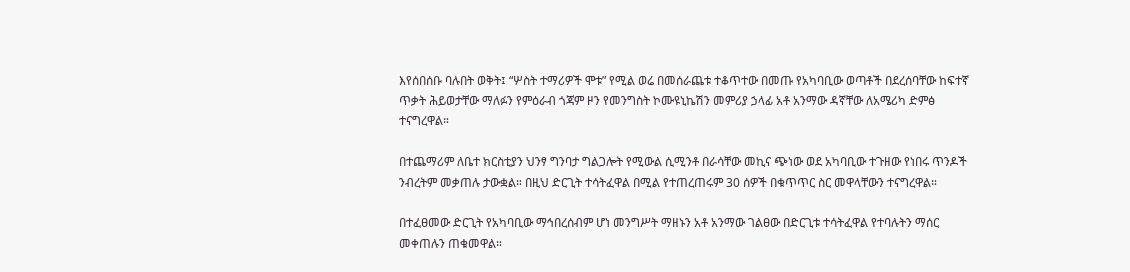እየሰበሰቡ ባሉበት ወቅት፤ “ሦስት ተማሪዎች ሞቱ” የሚል ወሬ በመሰራጨቱ ተቆጥተው በመጡ የአካባቢው ወጣቶች በደረሰባቸው ከፍተኛ ጥቃት ሕይወታቸው ማለፉን የምዕራብ ጎጃም ዞን የመንግስት ኮሙዩኒኬሽን መምሪያ ኃላፊ አቶ አንማው ዳኛቸው ለአሜሪካ ድምፅ ተናግረዋል።

በተጨማሪም ለቤተ ክርስቲያን ህንፃ ግንባታ ግልጋሎት የሚውል ሲሚንቶ በራሳቸው መኪና ጭነው ወደ አካባቢው ተጉዘው የነበሩ ጥንዶች ንብረትም መቃጠሉ ታውቋል። በዚህ ድርጊት ተሳትፈዋል በሚል የተጠረጠሩም 30 ሰዎች በቁጥጥር ስር መዋላቸውን ተናግረዋል።

በተፈፀመው ድርጊት የአካባቢው ማኅበረሰብም ሆነ መንግሥት ማዘኑን አቶ አንማው ገልፀው በድርጊቱ ተሳትፈዋል የተባሉትን ማሰር መቀጠሉን ጠቁመዋል።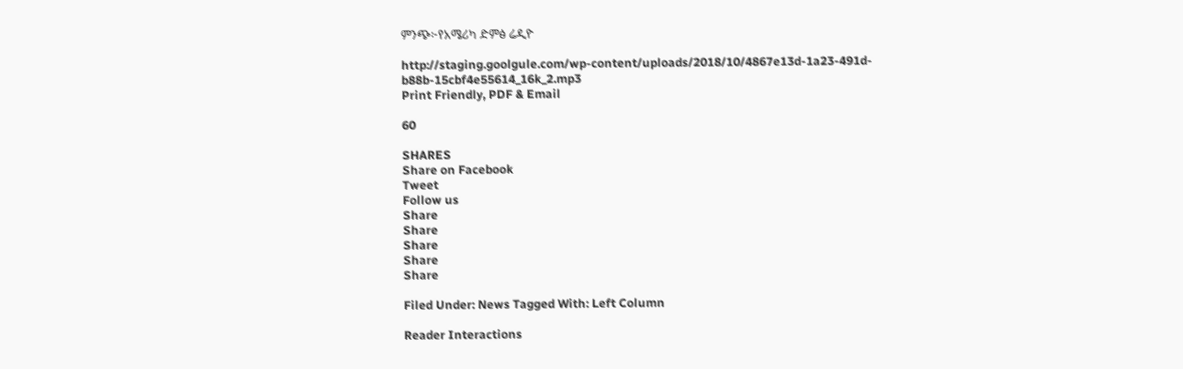ምንጭ፦የአሜሪካ ድምፅ ሬዲዮ

http://staging.goolgule.com/wp-content/uploads/2018/10/4867e13d-1a23-491d-b88b-15cbf4e55614_16k_2.mp3
Print Friendly, PDF & Email

60

SHARES
Share on Facebook
Tweet
Follow us
Share
Share
Share
Share
Share

Filed Under: News Tagged With: Left Column

Reader Interactions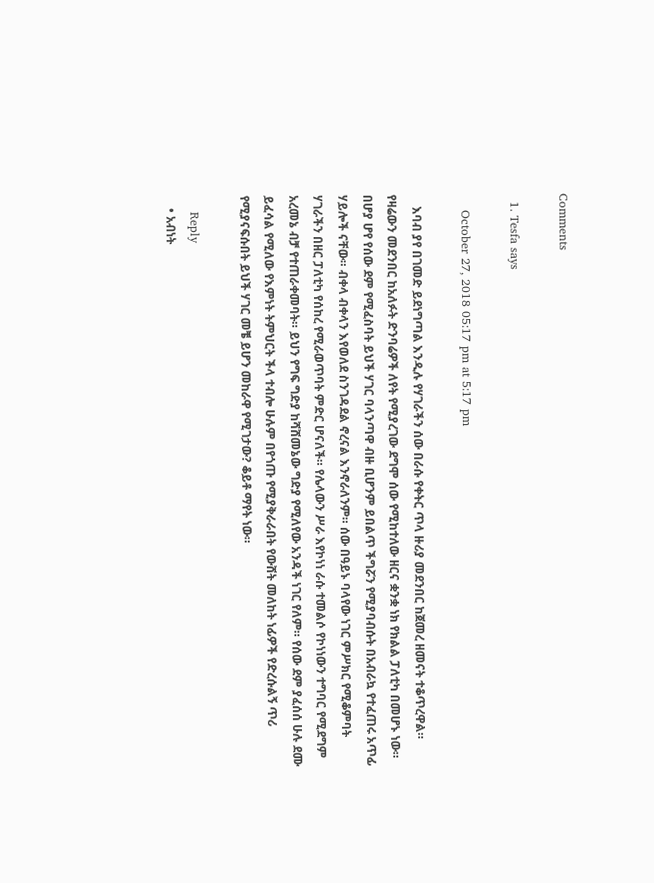Comments

  1. Tesfa says

    October 27, 2018 05:17 pm at 5:17 pm

    እባብ ያየ በገመድ ይደነግጣል እንዲሉ የሃገራችን ሰው በራሱ የቀትር ጥላ ዙሪያ መደንበር ከጀመረ ዘመናት ተቆጥረዋል። የዛሬውን መደንበር ከአለፉት ድንባሬዎች ለየት የሚያረገው ደግሞ ሰው የሚከተለው ዘርና ቋንቋ ነክ የክልል ፓለቲካ በመሆኑ ነው። በሆያ ሆየ የሰው ደም የሚፈስባት ይህች ሃገር ባላንጣዋ ብዙ ቢሆንም ይበልጥ ችግሯን የሚያባብሱት በአብራኳ የተፈጠሩ አጥፊ ሃይሎች ናቸው። ብቀላ ብቀላን እየወለደ ስንገዳደል ኖረናል እንኖራለንም። ሰው በዓይኑ ባላየው ነገር ምሥክር የሚቆምባት ሃገራችን በዘር ፓለቲካ የሰከረ የሚራወጥባት ምድር ሆናለች። የሌላውን ሥራ እየኮነነ ራሱ ተመልሶ የኮነነውን ተግባር የሚደግም አረመኔ ብቻ የተጠራቀመባት። ይህን የግፍ ግድያ ከሻሸመኔው ግድያ የሚለየው አንዳች ነገር የለም። የሰው ደም ያፈሰሰ ሁሉ ደሙ ይፈሳል የሚለው የእምነት ትምህርት ችላ ተብሎ ሁሉም በየጎጡ የሚያቅራራበት የውሸት መለከት ነፊዎች የድረሱልኝ ጥሪ የሚያናፍሱበት ይህች ሃገር መቼ ይሆን መከራዋ የሚገታው? ቆይቶ ማየት ነው።

    Reply
    • አብነት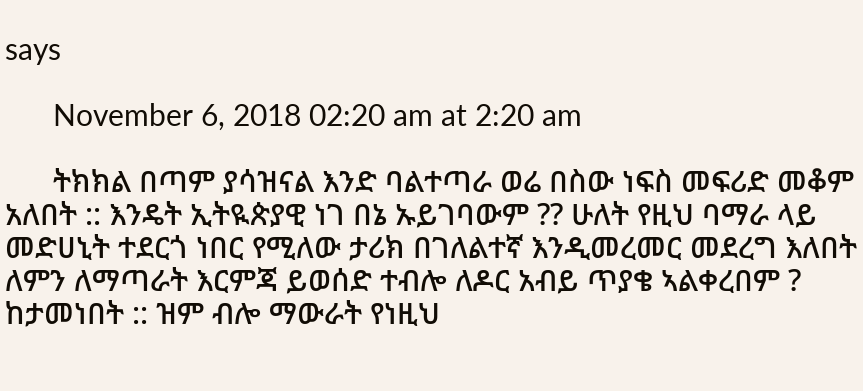says

      November 6, 2018 02:20 am at 2:20 am

      ትክክል በጣም ያሳዝናል እንድ ባልተጣራ ወሬ በስው ነፍስ መፍሪድ መቆም አለበት :: እንዴት ኢትዪጵያዊ ነገ በኔ ኡይገባውም ?? ሁለት የዚህ ባማራ ላይ መድሀኒት ተደርጎ ነበር የሚለው ታሪክ በገለልተኛ እንዲመረመር መደረግ እለበት ለምን ለማጣራት እርምጃ ይወሰድ ተብሎ ለዶር አብይ ጥያቄ ኣልቀረበም ? ከታመነበት :: ዝም ብሎ ማውራት የነዚህ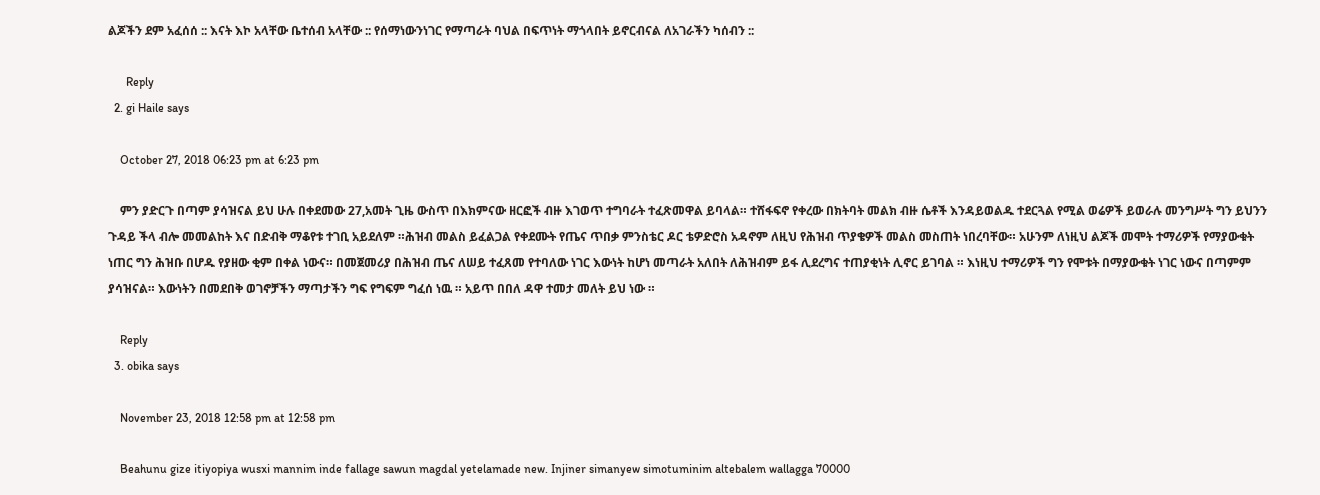ልጆችን ደም አፈሰሰ :: እናት እኮ አላቸው ቤተሰብ አላቸው :: የሰማነውንነገር የማጣራት ባህል በፍጥነት ማጎላበት ይኖርብናል ለአገራችን ካሰብን ::

      Reply
  2. gi Haile says

    October 27, 2018 06:23 pm at 6:23 pm

    ምን ያድርጉ በጣም ያሳዝናል ይህ ሁሉ በቀደመው 27,አመት ጊዜ ውስጥ በእክምናው ዘርፎች ብዙ እገወጥ ተግባራት ተፈጽመዋል ይባላል። ተሸፋፍኖ የቀረው በክትባት መልክ ብዙ ሴቶች እንዳይወልዱ ተደርጓል የሚል ወሬዎች ይወራሉ መንግሥት ግን ይህንን ጉዳይ ችላ ብሎ መመልከት እና በድብቅ ማቆየቱ ተገቢ አይደለም ።ሕዝብ መልስ ይፈልጋል የቀደሙት የጤና ጥበቃ ምንስቴር ዶር ቴዎድሮስ አዳኖም ለዚህ የሕዝብ ጥያቄዎች መልስ መስጠት ነበረባቸው። አሁንም ለነዚህ ልጆች መሞት ተማሪዎች የማያውቁት ነጠር ግን ሕዝቡ በሆዱ የያዘው ቂም በቀል ነውና። በመጀመሪያ በሕዝብ ጤና ለሠይ ተፈጸመ የተባለው ነገር እውነት ከሆነ መጣራት አለበት ለሕዝብም ይፋ ሊደረግና ተጠያቂነት ሊኖር ይገባል ። እነዚህ ተማሪዎች ግን የሞቱት በማያውቁት ነገር ነውና በጣምም ያሳዝናል። እውነትን በመደበቅ ወገኖቻችን ማጣታችን ግፍ የግፍም ግፈሰ ነዉ ። አይጥ በበለ ዳዋ ተመታ መለት ይህ ነው ።

    Reply
  3. obika says

    November 23, 2018 12:58 pm at 12:58 pm

    Beahunu gize itiyopiya wusxi mannim inde fallage sawun magdal yetelamade new. Injiner simanyew simotuminim altebalem wallagga 70000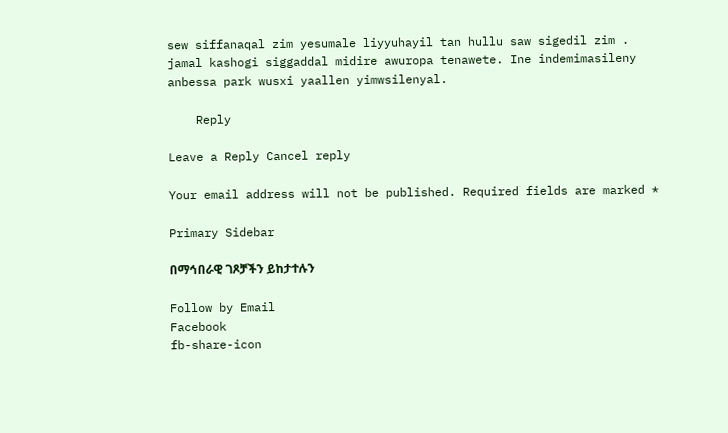sew siffanaqal zim yesumale liyyuhayil tan hullu saw sigedil zim . jamal kashogi siggaddal midire awuropa tenawete. Ine indemimasileny anbessa park wusxi yaallen yimwsilenyal.

    Reply

Leave a Reply Cancel reply

Your email address will not be published. Required fields are marked *

Primary Sidebar

በማኅበራዊ ገጾቻችን ይከታተሉን

Follow by Email
Facebook
fb-share-icon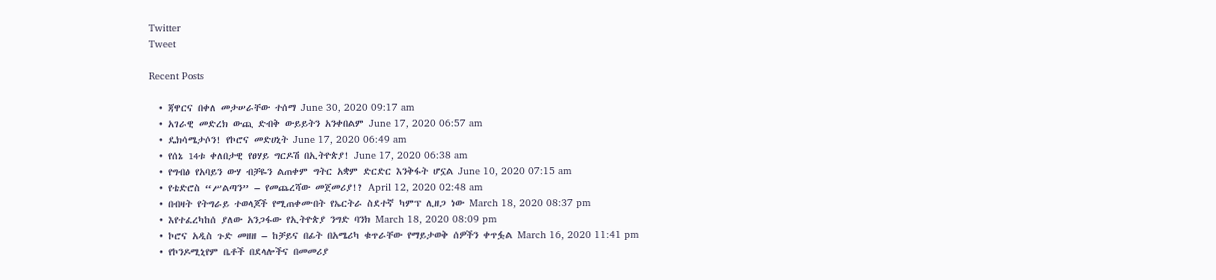Twitter
Tweet

Recent Posts

  • ጃዋርና በቀለ መታሠራቸው ተሰማ June 30, 2020 09:17 am
  • አገራዊ መድረክ ውጪ ድብቅ ውይይትን አንቀበልም June 17, 2020 06:57 am
  • ዴክሳሜታሶን! የኮሮና መድሀኒት June 17, 2020 06:49 am
  • የሰኔ 14ቱ ቀለበታዊ የፀሃይ ግርዶሽ በኢትዮጵያ! June 17, 2020 06:38 am
  • የግብፅ የአባይን ውሃ ብቻዬን ልጠቀም ግትር አቋም ድርድር እንቅፋት ሆኗል June 10, 2020 07:15 am
  • የቴድሮስ “ሥልጣን” – የመጨረሻው መጀመሪያ!? April 12, 2020 02:48 am
  • በብዛት የትግራይ ተወላጆች የሚጠቀሙበት የኤርትራ ስደተኛ ካምፕ ሊዘጋ ነው March 18, 2020 08:37 pm
  • እየተፈረካከሰ ያለው አንጋፋው የኢትዮጵያ ንግድ ባንክ March 18, 2020 08:09 pm
  • ኮሮና አዲስ ጉድ መዘዘ – ከቻይና በፊት በአሜሪካ ቁጥራቸው የማይታወቅ ሰዎችን ቀጥፏል March 16, 2020 11:41 pm
  • የኮንዶሚኒየም ቤቶች በደላሎችና በመመሪያ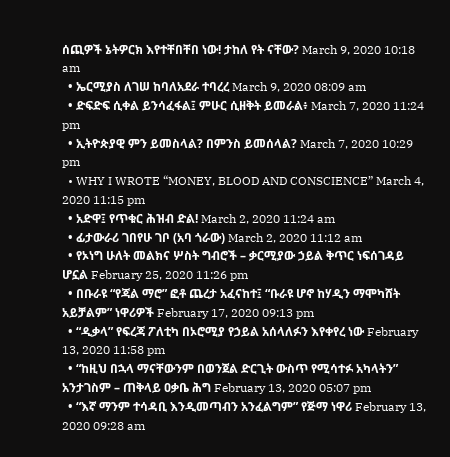ሰጪዎች ኔትዎርክ እየተቸበቸበ ነው! ታከለ የት ናቸው? March 9, 2020 10:18 am
  • ኤርሚያስ ለገሠ ከባለአደራ ተባረረ March 9, 2020 08:09 am
  • ድፍድፍ ሲቀል ይንሳፈፋል፤ ምሁር ሲዘቅት ይመራል፥ March 7, 2020 11:24 pm
  • ኢትዮጵያዊ ምን ይመስላል? በምንስ ይመሰላል? March 7, 2020 10:29 pm
  • WHY I WROTE “MONEY, BLOOD AND CONSCIENCE” March 4, 2020 11:15 pm
  • አድዋ፤ የጥቁር ሕዝብ ድል! March 2, 2020 11:24 am
  • ፊታውራሪ ገበየሁ ገቦ (አባ ጎራው) March 2, 2020 11:12 am
  • የኦነግ ሁለት መልክና ሦስት ግብሮች – ቃርሚያው ኃይል ቅጥር ነፍሰገዳይ ሆኗል February 25, 2020 11:26 pm
  • በቡራዩ “የጃል ማሮ” ፎቶ ጨረታ አፈናከተ፤ “ቡራዩ ሆኖ ከሃዲን ማሞካሸት አይቻልም” ነዋሪዎች February 17, 2020 09:13 pm
  • “ዲቃላ” የፍረጃ ፖለቲካ በኦሮሚያ የኃይል አሰላለፉን እየቀየረ ነው February 13, 2020 11:58 pm
  • “ከዚህ በኋላ ማናቸውንም በወንጀል ድርጊት ውስጥ የሚሳተፉ አካላትን” አንታገስም – ጠቅላይ ዐቃቤ ሕግ February 13, 2020 05:07 pm
  • “እኛ ማንም ተሳዳቢ እንዲመጣብን አንፈልግም” የጅማ ነዋሪ February 13, 2020 09:28 am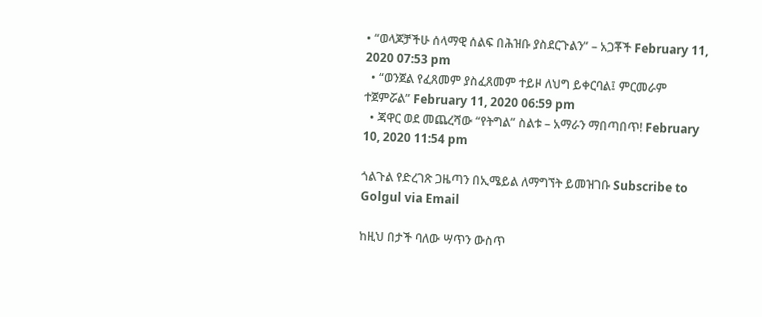• “ወላጆቻችሁ ሰላማዊ ሰልፍ በሕዝቡ ያስደርጉልን” – አጋቾች February 11, 2020 07:53 pm
  • “ወንጀል የፈጸመም ያስፈጸመም ተይዞ ለህግ ይቀርባል፤ ምርመራም ተጀምሯል” February 11, 2020 06:59 pm
  • ጃዋር ወደ መጨረሻው “የትግል” ስልቱ – አማራን ማበጣበጥ! February 10, 2020 11:54 pm

ጎልጉል የድረገጽ ጋዜጣን በኢሜይል ለማግኘት ይመዝገቡ Subscribe to Golgul via Email

ከዚህ በታች ባለው ሣጥን ውስጥ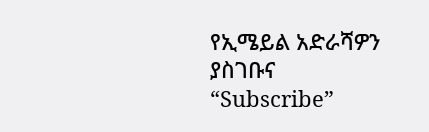የኢሜይል አድራሻዎን ያስገቡና “Subscribe”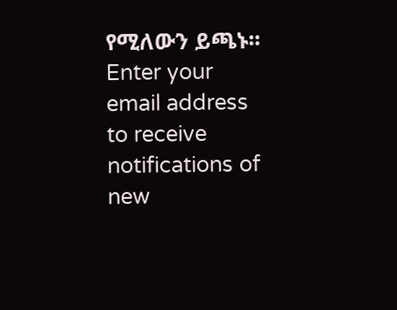የሚለውን ይጫኑ፡፡
Enter your email address to receive notifications of new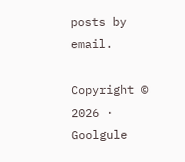posts by email.

Copyright © 2026 · Goolgule